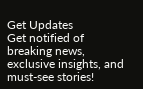Get Updates
Get notified of breaking news, exclusive insights, and must-see stories!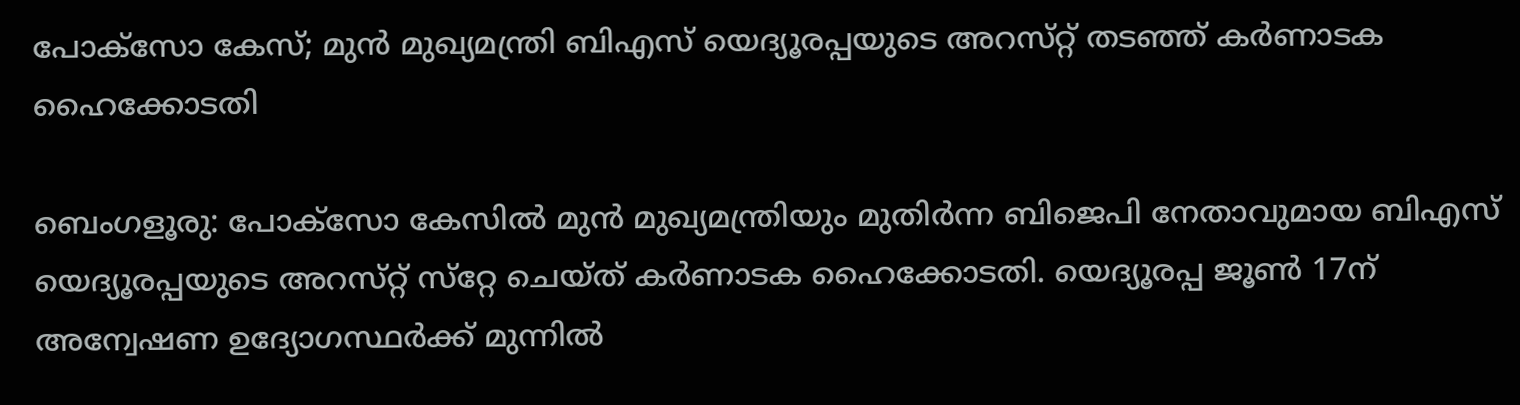പോക്സോ കേസ്‌; മുൻ മുഖ്യമന്ത്രി ബിഎസ് യെദ്യൂരപ്പയുടെ അറസ്‌റ്റ് തടഞ്ഞ് കർണാടക ഹൈക്കോടതി

ബെംഗളൂരു: പോക്സോ കേസിൽ മുൻ മുഖ്യമന്ത്രിയും മുതിർന്ന ബിജെപി നേതാവുമായ ബിഎസ് യെദ്യൂരപ്പയുടെ അറസ്‌റ്റ് സ്‌റ്റേ ചെയ്‌ത്‌ കർണാടക ഹൈക്കോടതി. യെദ്യൂരപ്പ ജൂൺ 17ന് അന്വേഷണ ഉദ്യോഗസ്ഥർക്ക് മുന്നിൽ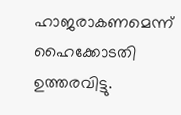ഹാജരാകണമെന്ന് ഹൈക്കോടതി ഉത്തരവിട്ടു.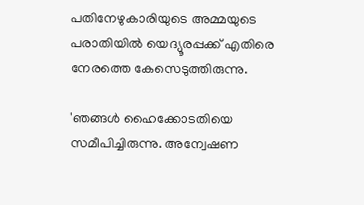പതിനേഴുകാരിയുടെ അമ്മയുടെ പരാതിയിൽ യെദ്യൂരപ്പക്ക് എതിരെ നേരത്തെ കേസെടുത്തിരുന്നു.

'ഞങ്ങൾ ഹൈക്കോടതിയെ സമീപിച്ചിരുന്നു. അന്വേഷണ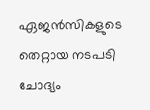ഏജൻസികളുടെ തെറ്റായ നടപടി ചോദ്യം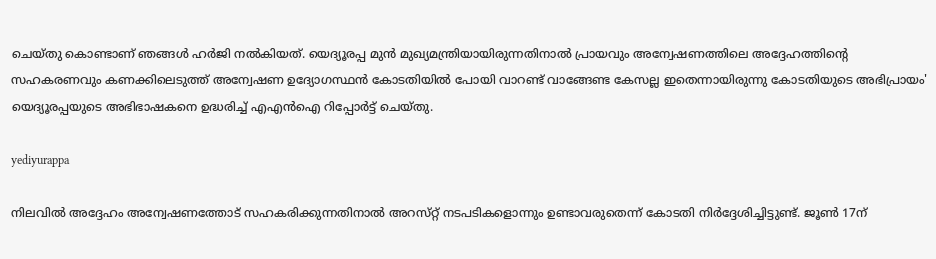ചെയ്‌തു കൊണ്ടാണ് ഞങ്ങൾ ഹർജി നൽകിയത്. യെദ്യൂരപ്പ മുൻ മുഖ്യമന്ത്രിയായിരുന്നതിനാൽ പ്രായവും അന്വേഷണത്തിലെ അദ്ദേഹത്തിന്റെ സഹകരണവും കണക്കിലെടുത്ത് അന്വേഷണ ഉദ്യോഗസ്ഥൻ കോടതിയിൽ പോയി വാറണ്ട് വാങ്ങേണ്ട കേസല്ല ഇതെന്നായിരുന്നു കോടതിയുടെ അഭിപ്രായം' യെദ്യൂരപ്പയുടെ അഭിഭാഷകനെ ഉദ്ധരിച്ച് എഎൻഐ റിപ്പോർട്ട് ചെയ്‌തു.

yediyurappa

നിലവിൽ അദ്ദേഹം അന്വേഷണത്തോട് സഹകരിക്കുന്നതിനാൽ അറസ്‌റ്റ് നടപടികളൊന്നും ഉണ്ടാവരുതെന്ന് കോടതി നിർദ്ദേശിച്ചിട്ടുണ്ട്. ജൂൺ 17ന്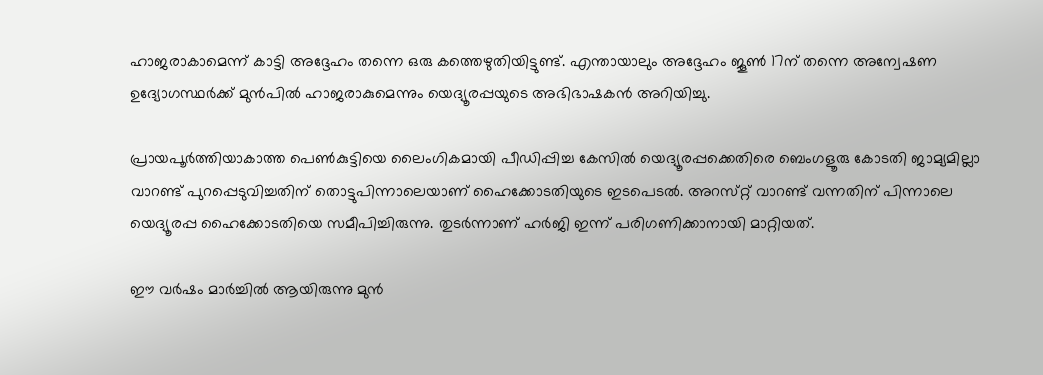ഹാജരാകാമെന്ന് കാട്ടി അദ്ദേഹം തന്നെ ഒരു കത്തെഴുതിയിട്ടുണ്ട്. എന്തായാലും അദ്ദേഹം ജൂൺ 17ന് തന്നെ അന്വേഷണ ഉദ്യോഗസ്ഥർക്ക് മുൻപിൽ ഹാജരാകുമെന്നും യെദ്യൂരപ്പയുടെ അഭിഭാഷകൻ അറിയിച്ചു.

പ്രായപൂർത്തിയാകാത്ത പെൺകുട്ടിയെ ലൈംഗികമായി പീഡിപ്പിച്ച കേസിൽ യെദ്യൂരപ്പക്കെതിരെ ബെംഗളൂരു കോടതി ജാമ്യമില്ലാ വാറണ്ട് പുറപ്പെടുവിച്ചതിന് തൊട്ടുപിന്നാലെയാണ് ഹൈക്കോടതിയുടെ ഇടപെടൽ. അറസ്‌റ്റ് വാറണ്ട് വന്നതിന് പിന്നാലെ യെദ്യൂരപ്പ ഹൈക്കോടതിയെ സമീപിച്ചിരുന്നു. തുടർന്നാണ് ഹർജി ഇന്ന് പരിഗണിക്കാനായി മാറ്റിയത്.

ഈ വർഷം മാർച്ചിൽ ആയിരുന്നു മുൻ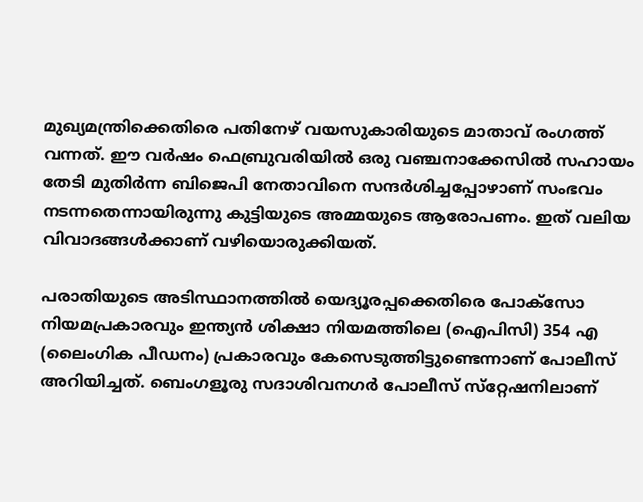മുഖ്യമന്ത്രിക്കെതിരെ പതിനേഴ് വയസുകാരിയുടെ മാതാവ് രംഗത്ത് വന്നത്. ഈ വർഷം ഫെബ്രുവരിയിൽ ഒരു വഞ്ചനാക്കേസിൽ സഹായം തേടി മുതിർന്ന ബിജെപി നേതാവിനെ സന്ദർശിച്ചപ്പോഴാണ് സംഭവം നടന്നതെന്നായിരുന്നു കുട്ടിയുടെ അമ്മയുടെ ആരോപണം. ഇത് വലിയ വിവാദങ്ങൾക്കാണ് വഴിയൊരുക്കിയത്.

പരാതിയുടെ അടിസ്ഥാനത്തിൽ യെദ്യൂരപ്പക്കെതിരെ പോക്‌സോ നിയമപ്രകാരവും ഇന്ത്യൻ ശിക്ഷാ നിയമത്തിലെ (ഐപിസി) 354 എ (ലൈംഗിക പീഡനം) പ്രകാരവും കേസെടുത്തിട്ടുണ്ടെന്നാണ് പോലീസ് അറിയിച്ചത്. ബെംഗളൂരു സദാശിവനഗർ പോലീസ് സ്‌റ്റേഷനിലാണ്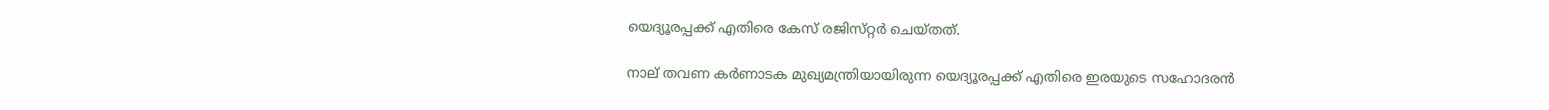യെദ്യൂരപ്പക്ക് എതിരെ കേസ് രജിസ്‌റ്റർ ചെയ്‌തത്.

നാല് തവണ കർണാടക മുഖ്യമന്ത്രിയായിരുന്ന യെദ്യൂരപ്പക്ക് എതിരെ ഇരയുടെ സഹോദരൻ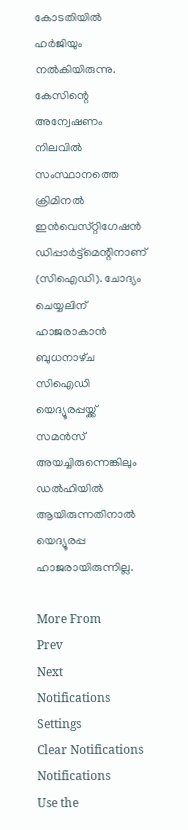കോടതിയിൽ ഹർജിയും നൽകിയിരുന്നു. കേസിന്റെ അന്വേഷണം നിലവിൽ സംസ്ഥാനത്തെ ക്രിമിനൽ ഇൻവെസ്‌റ്റിഗേഷൻ ഡിപ്പാർട്ട്മെന്റിനാണ് (സിഐഡി). ചോദ്യം ചെയ്യലിന് ഹാജരാകാൻ ബുധനാഴ്‌ച സിഐഡി യെദ്യൂരപ്പയ്ക്ക് സമൻസ് അയച്ചിരുന്നെങ്കിലും ഡൽഹിയിൽ ആയിരുന്നതിനാൽ യെദ്യൂരപ്പ ഹാജരായിരുന്നില്ല.

More From
Prev
Next
Notifications
Settings
Clear Notifications
Notifications
Use the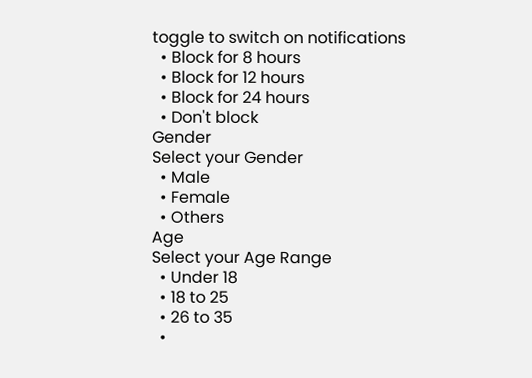toggle to switch on notifications
  • Block for 8 hours
  • Block for 12 hours
  • Block for 24 hours
  • Don't block
Gender
Select your Gender
  • Male
  • Female
  • Others
Age
Select your Age Range
  • Under 18
  • 18 to 25
  • 26 to 35
  •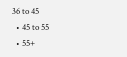36 to 45
  • 45 to 55
  • 55+